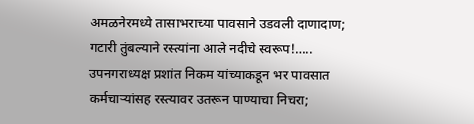अमळनेरमध्ये तासाभराच्या पावसाने उडवली दाणादाण; गटारी तुंबल्याने रस्त्यांना आले नदीचे स्वरूप!….. उपनगराध्यक्ष प्रशांत निकम यांच्याकडून भर पावसात कर्मचाऱ्यांसह रस्त्यावर उतरून पाण्याचा निचरा;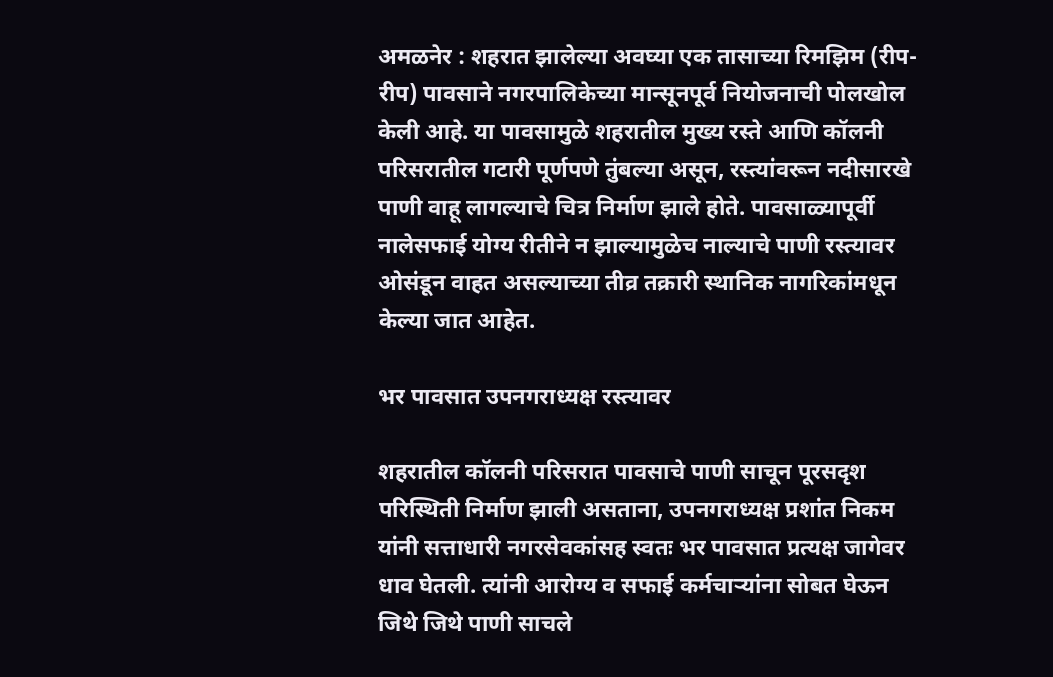अमळनेर : शहरात झालेल्या अवघ्या एक तासाच्या रिमझिम (रीप-रीप) पावसाने नगरपालिकेच्या मान्सूनपूर्व नियोजनाची पोलखोल केली आहे. या पावसामुळे शहरातील मुख्य रस्ते आणि कॉलनी परिसरातील गटारी पूर्णपणे तुंबल्या असून, रस्त्यांवरून नदीसारखे पाणी वाहू लागल्याचे चित्र निर्माण झाले होते. पावसाळ्यापूर्वी नालेसफाई योग्य रीतीने न झाल्यामुळेच नाल्याचे पाणी रस्त्यावर ओसंडून वाहत असल्याच्या तीव्र तक्रारी स्थानिक नागरिकांमधून केल्या जात आहेत.

भर पावसात उपनगराध्यक्ष रस्त्यावर

शहरातील कॉलनी परिसरात पावसाचे पाणी साचून पूरसदृश परिस्थिती निर्माण झाली असताना, उपनगराध्यक्ष प्रशांत निकम यांनी सत्ताधारी नगरसेवकांसह स्वतः भर पावसात प्रत्यक्ष जागेवर धाव घेतली. त्यांनी आरोग्य व सफाई कर्मचाऱ्यांना सोबत घेऊन जिथे जिथे पाणी साचले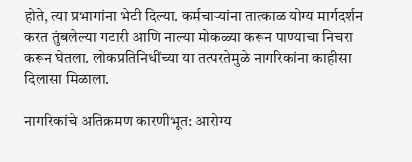होते, त्या प्रभागांना भेटी दिल्या. कर्मचाऱ्यांना तात्काळ योग्य मार्गदर्शन करत तुंबलेल्या गटारी आणि नाल्या मोकळ्या करून पाण्याचा निचरा करून घेतला. लोकप्रतिनिधींच्या या तत्परतेमुळे नागरिकांना काहीसा दिलासा मिळाला.

नागरिकांचे अतिक्रमण कारणीभूत: आरोग्य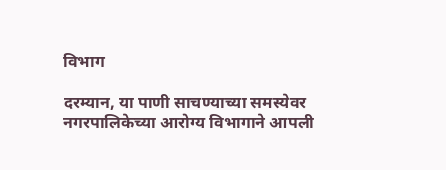विभाग

दरम्यान, या पाणी साचण्याच्या समस्येवर नगरपालिकेच्या आरोग्य विभागाने आपली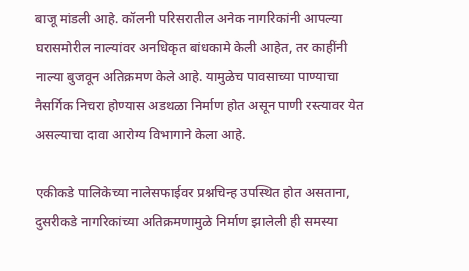बाजू मांडली आहे. कॉलनी परिसरातील अनेक नागरिकांनी आपल्या घरासमोरील नाल्यांवर अनधिकृत बांधकामे केली आहेत, तर काहींनी नाल्या बुजवून अतिक्रमण केले आहे. यामुळेच पावसाच्या पाण्याचा नैसर्गिक निचरा होण्यास अडथळा निर्माण होत असून पाणी रस्त्यावर येत असल्याचा दावा आरोग्य विभागाने केला आहे.

एकीकडे पालिकेच्या नालेसफाईवर प्रश्नचिन्ह उपस्थित होत असताना, दुसरीकडे नागरिकांच्या अतिक्रमणामुळे निर्माण झालेली ही समस्या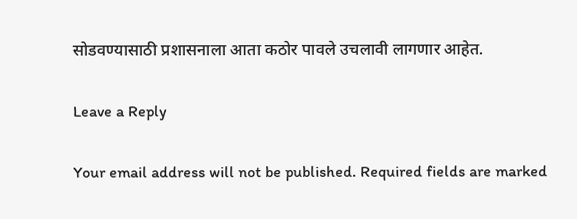सोडवण्यासाठी प्रशासनाला आता कठोर पावले उचलावी लागणार आहेत.

Leave a Reply

Your email address will not be published. Required fields are marked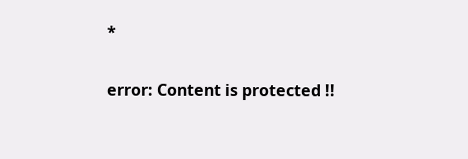*

error: Content is protected !!